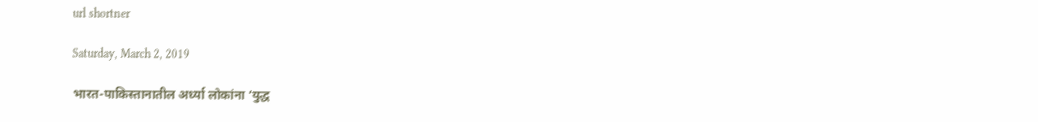url shortner

Saturday, March 2, 2019

भारत-पाकिस्तानातील अर्ध्या लोकांना ‘युद्ध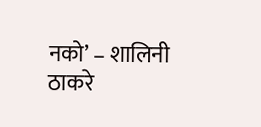नको’ – शालिनी ठाकरे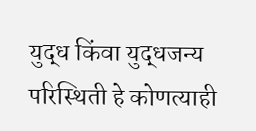युद्ध किंवा युद्धजन्य परिस्थिती हे कोणत्याही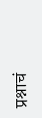प्रश्नाचं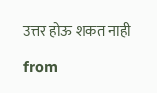उत्तर होऊ शकत नाही

from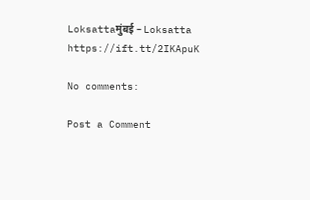Loksattaमुंबई – Loksatta https://ift.tt/2IKApuK

No comments:

Post a Comment